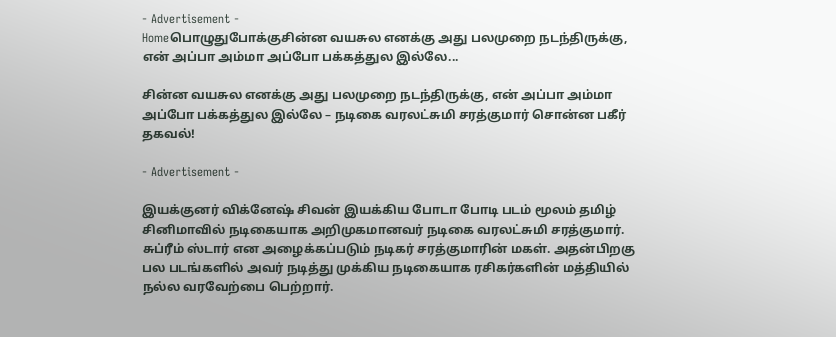- Advertisement -
Homeபொழுதுபோக்குசின்ன வயசுல எனக்கு அது பலமுறை நடந்திருக்கு, என் அப்பா அம்மா அப்போ பக்கத்துல இல்லே...

சின்ன வயசுல எனக்கு அது பலமுறை நடந்திருக்கு, என் அப்பா அம்மா அப்போ பக்கத்துல இல்லே – நடிகை வரலட்சுமி சரத்குமார் சொன்ன பகீர் தகவல்!

- Advertisement -

இயக்குனர் விக்னேஷ் சிவன் இயக்கிய போடா போடி படம் மூலம் தமிழ் சினிமாவில் நடிகையாக அறிமுகமானவர் நடிகை வரலட்சுமி சரத்குமார். சுப்ரீம் ஸ்டார் என அழைக்கப்படும் நடிகர் சரத்குமாரின் மகள். அதன்பிறகு பல படங்களில் அவர் நடித்து முக்கிய நடிகையாக ரசிகர்களின் மத்தியில் நல்ல வரவேற்பை பெற்றார்.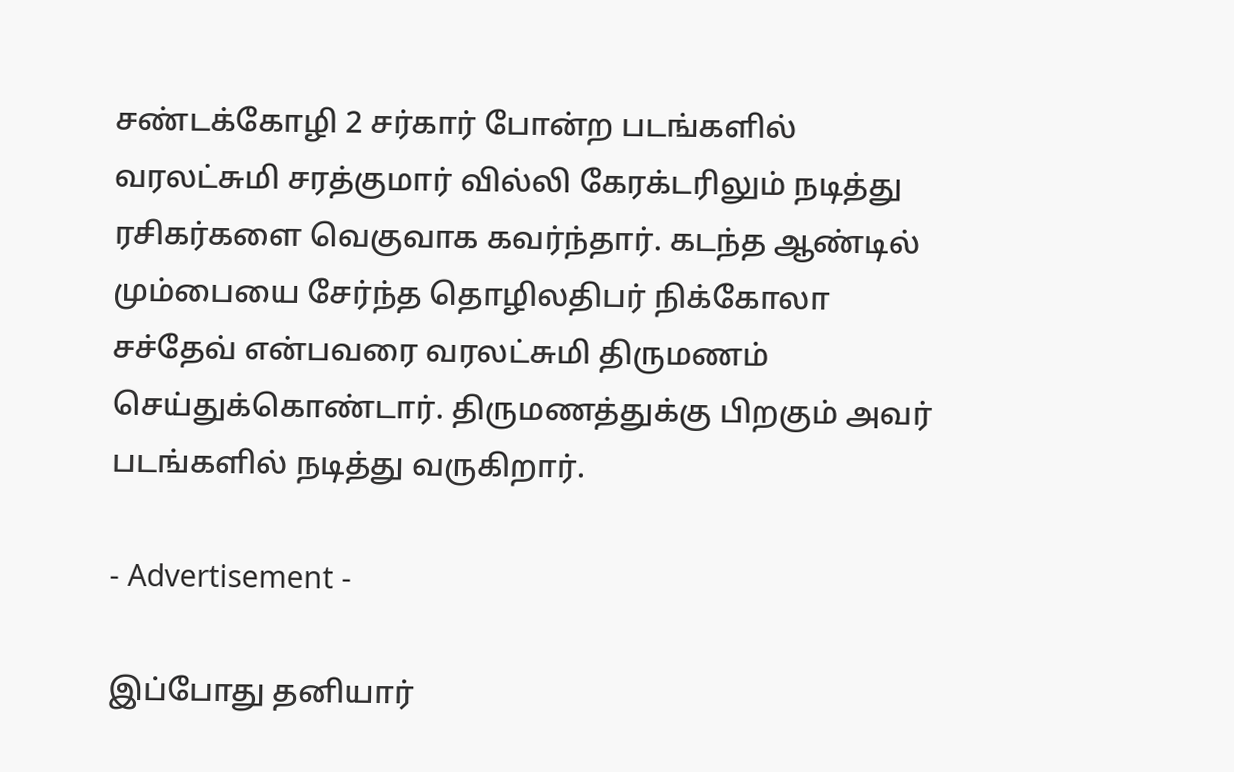சண்டக்கோழி 2 சர்கார் போன்ற படங்களில் வரலட்சுமி சரத்குமார் வில்லி கேரக்டரிலும் நடித்து ரசிகர்களை வெகுவாக கவர்ந்தார். கடந்த ஆண்டில் மும்பையை சேர்ந்த தொழிலதிபர் நிக்கோலா சச்தேவ் என்பவரை வரலட்சுமி திருமணம் செய்துக்கொண்டார். திருமணத்துக்கு பிறகும் அவர் படங்களில் நடித்து வருகிறார்.

- Advertisement -

இப்போது தனியார்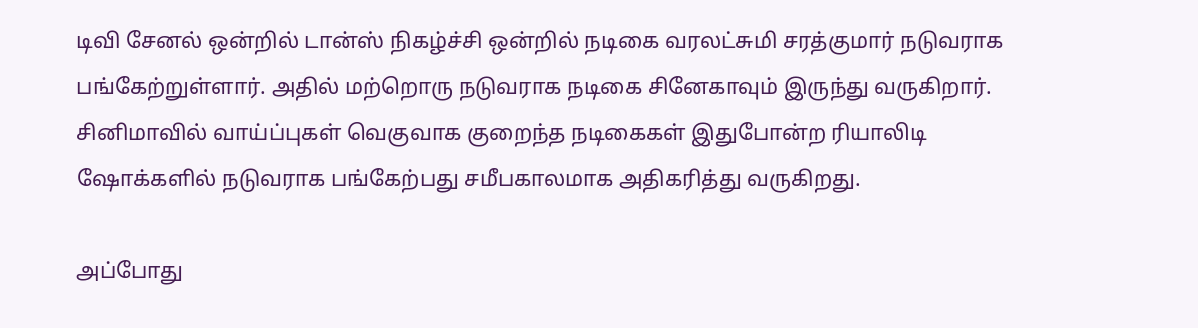டிவி சேனல் ஒன்றில் டான்ஸ் நிகழ்ச்சி ஒன்றில் நடிகை வரலட்சுமி சரத்குமார் நடுவராக பங்கேற்றுள்ளார். அதில் மற்றொரு நடுவராக நடிகை சினேகாவும் இருந்து வருகிறார். சினிமாவில் வாய்ப்புகள் வெகுவாக குறைந்த நடிகைகள் இதுபோன்ற ரியாலிடி ஷோக்களில் நடுவராக பங்கேற்பது சமீபகாலமாக அதிகரித்து வருகிறது.

அப்போது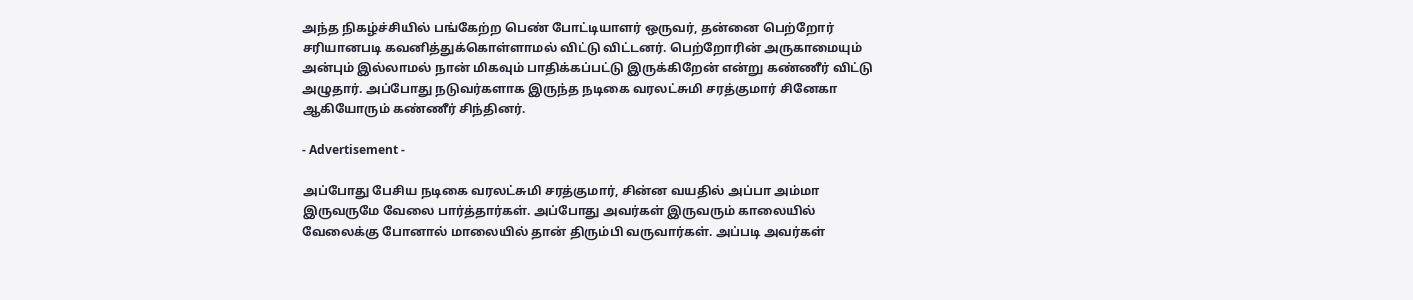அந்த நிகழ்ச்சியில் பங்கேற்ற பெண் போட்டியாளர் ஒருவர், தன்னை பெற்றோர் சரியானபடி கவனித்துக்கொள்ளாமல் விட்டு விட்டனர். பெற்றோரின் அருகாமையும் அன்பும் இல்லாமல் நான் மிகவும் பாதிக்கப்பட்டு இருக்கிறேன் என்று கண்ணீர் விட்டு அழுதார். அப்போது நடுவர்களாக இருந்த நடிகை வரலட்சுமி சரத்குமார் சினேகா ஆகியோரும் கண்ணீர் சிந்தினர்.

- Advertisement -

அப்போது பேசிய நடிகை வரலட்சுமி சரத்குமார், சின்ன வயதில் அப்பா அம்மா இருவருமே வேலை பார்த்தார்கள். அப்போது அவர்கள் இருவரும் காலையில் வேலைக்கு போனால் மாலையில் தான் திரும்பி வருவார்கள். அப்படி அவர்கள்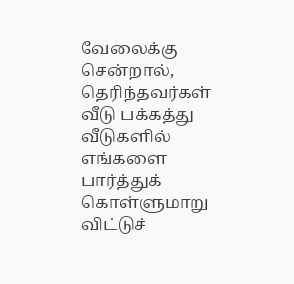வேலைக்கு சென்றால், தெரிந்தவர்கள் வீடு பக்கத்து வீடுகளில் எங்களை பார்த்துக் கொள்ளுமாறு விட்டுச்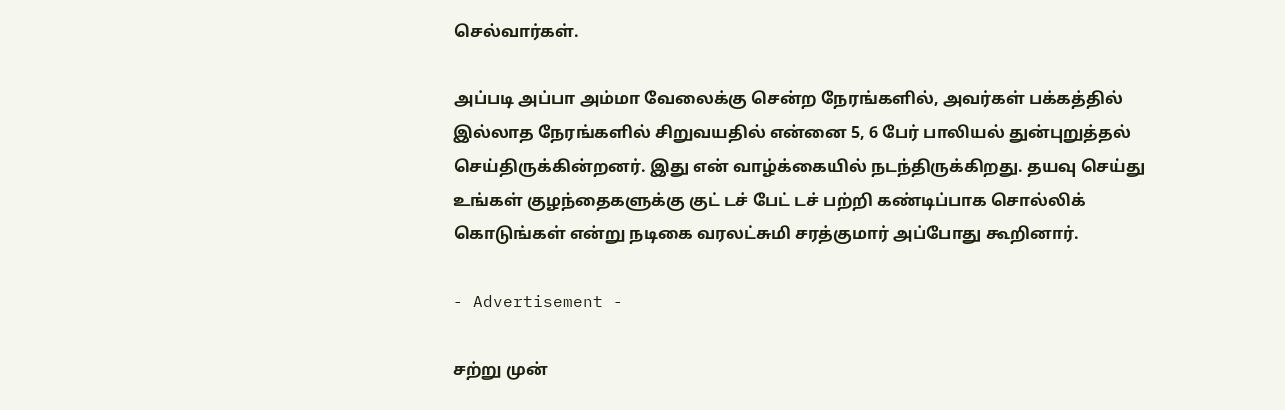செல்வார்கள்.

அப்படி அப்பா அம்மா வேலைக்கு சென்ற நேரங்களில், அவர்கள் பக்கத்தில் இல்லாத நேரங்களில் சிறுவயதில் என்னை 5, 6 பேர் பாலியல் துன்புறுத்தல் செய்திருக்கின்றனர். இது என் வாழ்க்கையில் நடந்திருக்கிறது. தயவு செய்து உங்கள் குழந்தைகளுக்கு குட் டச் பேட் டச் பற்றி கண்டிப்பாக சொல்லிக் கொடுங்கள் என்று நடிகை வரலட்சுமி சரத்குமார் அப்போது கூறினார்.

- Advertisement -

சற்று முன்